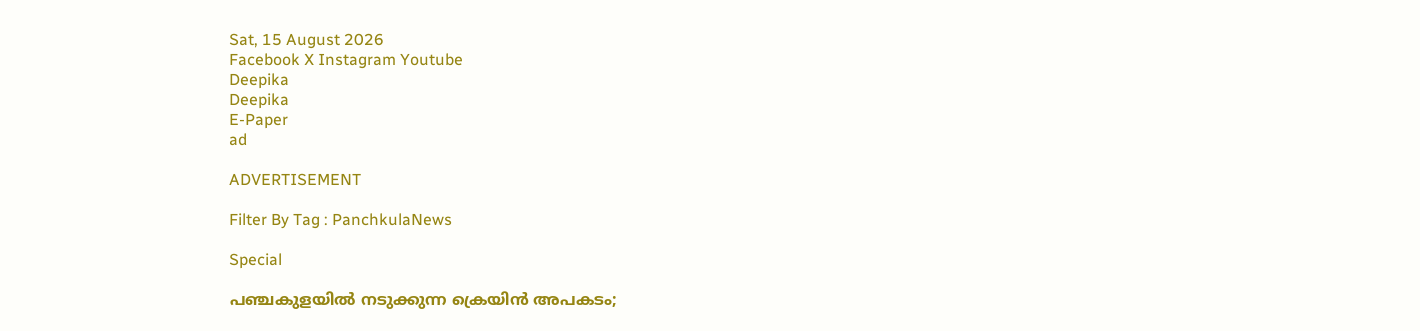Sat, 15 August 2026
Facebook X Instagram Youtube
Deepika
Deepika
E-Paper
ad

ADVERTISEMENT

Filter By Tag : PanchkulaNews

Special

പഞ്ചകുളയിൽ നടുക്കുന്ന ക്രെയിൻ അപകടം;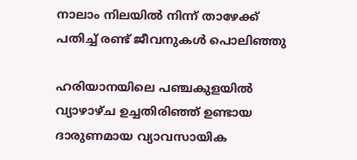നാലാം നിലയിൽ നിന്ന് താഴേക്ക് പതിച്ച് രണ്ട് ജീവനുകൾ പൊലിഞ്ഞു

ഹരിയാനയിലെ പഞ്ചകുളയിൽ വ്യാഴാഴ്ച ഉച്ചതിരിഞ്ഞ് ഉണ്ടായ ദാരുണമായ വ്യാവസായിക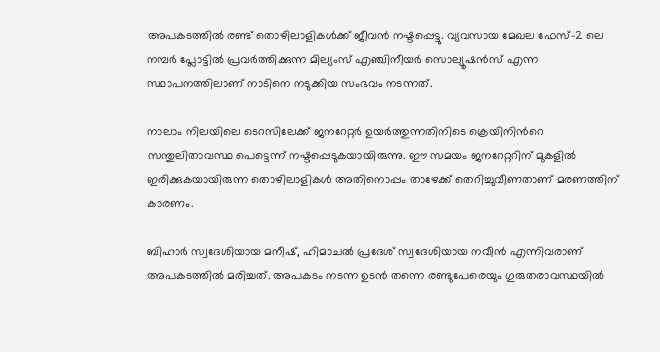അപകടത്തിൽ രണ്ട് തൊഴിലാളികൾക്ക് ജീവൻ നഷ്ടപ്പെട്ടു. വ്യവസായ മേഖല ഫേസ്-2 ലെ നമ്പർ പ്ലോട്ടിൽ പ്രവർത്തിക്കുന്ന മില്യംസ് എഞ്ചിനീയർ സൊല്യൂഷൻസ് എന്ന സ്ഥാപനത്തിലാണ് നാടിനെ നടുക്കിയ സംഭവം നടന്നത്.

നാലാം നിലയിലെ ടെറസിലേക്ക് ജനറേറ്റർ ഉയർത്തുന്നതിനിടെ ക്രെയിനിന്‍റെ സന്തുലിതാവസ്ഥ പെട്ടെന്ന് നഷ്ടപ്പെടുകയായിരുന്നു. ഈ സമയം ജനറേറ്ററിന് മുകളിൽ ഇരിക്കുകയായിരുന്ന തൊഴിലാളികൾ അതിനൊപ്പം താഴേക്ക് തെറിച്ചുവീണതാണ് മരണത്തിന് കാരണം.

ബിഹാർ സ്വദേശിയായ മനീഷ്, ഹിമാചൽ പ്രദേശ് സ്വദേശിയായ നവീൻ എന്നിവരാണ് അപകടത്തിൽ മരിച്ചത്. അപകടം നടന്ന ഉടൻ തന്നെ രണ്ടുപേരെയും ഗുരുതരാവസ്ഥയിൽ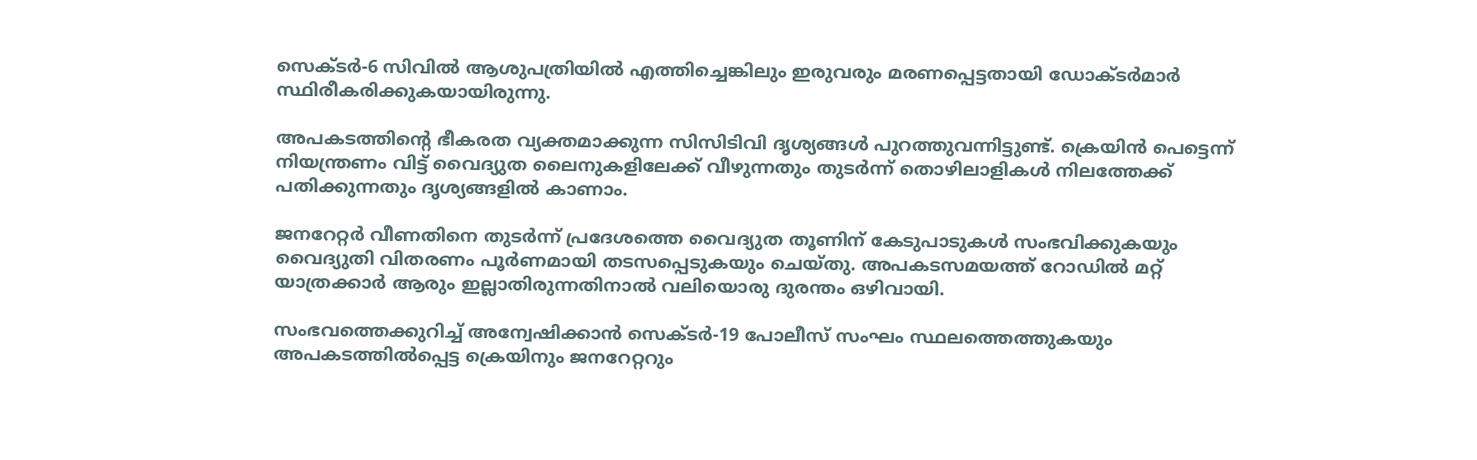സെക്ടർ-6 സിവിൽ ആശുപത്രിയിൽ എത്തിച്ചെങ്കിലും ഇരുവരും മരണപ്പെട്ടതായി ഡോക്ടർമാർ സ്ഥിരീകരിക്കുകയായിരുന്നു.

അപകടത്തിന്‍റെ ഭീകരത വ്യക്തമാക്കുന്ന സിസിടിവി ദൃശ്യങ്ങൾ പുറത്തുവന്നിട്ടുണ്ട്. ക്രെയിൻ പെട്ടെന്ന് നിയന്ത്രണം വിട്ട് വൈദ്യുത ലൈനുകളിലേക്ക് വീഴുന്നതും തുടര്‍ന്ന് തൊഴിലാളികൾ നിലത്തേക്ക് പതിക്കുന്നതും ദൃശ്യങ്ങളിൽ കാണാം.

ജനറേറ്റർ വീണതിനെ തുടർന്ന് പ്രദേശത്തെ വൈദ്യുത തൂണിന് കേടുപാടുകൾ സംഭവിക്കുകയും വൈദ്യുതി വിതരണം പൂർണമായി തടസപ്പെടുകയും ചെയ്തു. അപകടസമയത്ത് റോഡിൽ മറ്റ് യാത്രക്കാർ ആരും ഇല്ലാതിരുന്നതിനാൽ വലിയൊരു ദുരന്തം ഒഴിവായി.

സംഭവത്തെക്കുറിച്ച് അന്വേഷിക്കാൻ സെക്ടർ-19 പോലീസ് സംഘം സ്ഥലത്തെത്തുകയും അപകടത്തിൽപ്പെട്ട ക്രെയിനും ജനറേറ്ററും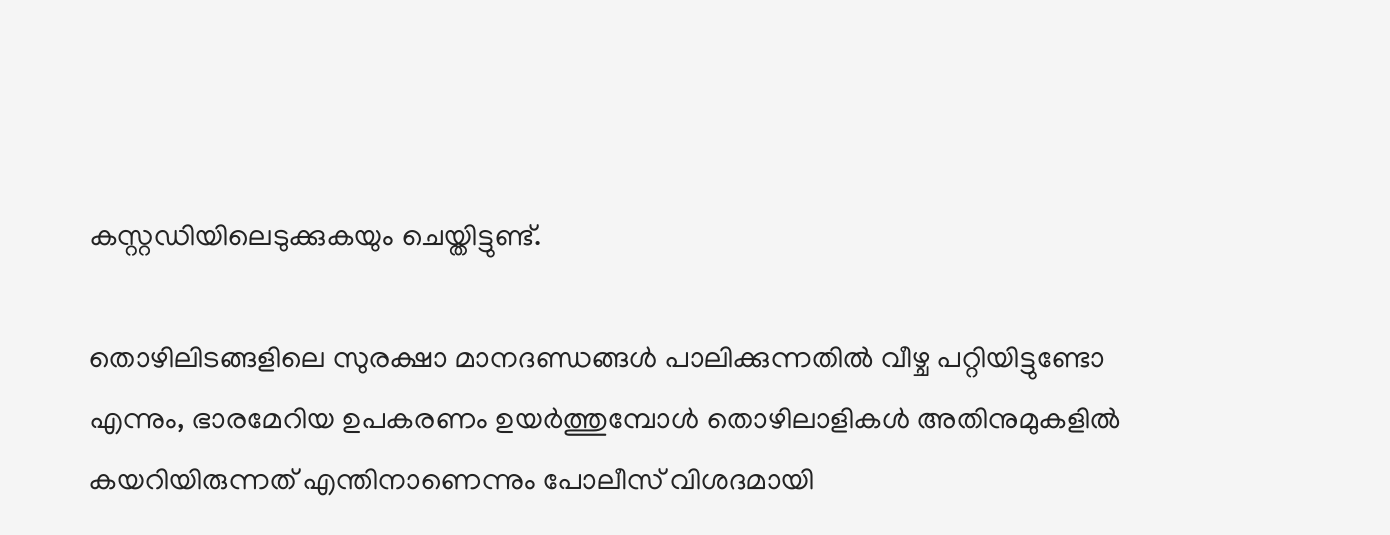കസ്റ്റഡിയിലെടുക്കുകയും ചെയ്തിട്ടുണ്ട്.

തൊഴിലിടങ്ങളിലെ സുരക്ഷാ മാനദണ്ഡങ്ങൾ പാലിക്കുന്നതിൽ വീഴ്ച പറ്റിയിട്ടുണ്ടോ എന്നും, ഭാരമേറിയ ഉപകരണം ഉയർത്തുമ്പോൾ തൊഴിലാളികൾ അതിനുമുകളിൽ കയറിയിരുന്നത് എന്തിനാണെന്നും പോലീസ് വിശദമായി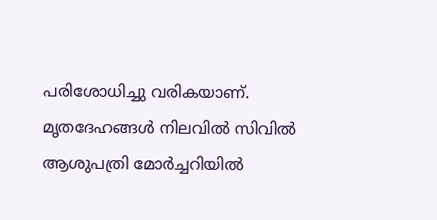പരിശോധിച്ചു വരികയാണ്. മൃതദേഹങ്ങൾ നിലവിൽ സിവിൽ ആശുപത്രി മോർച്ചറിയിൽ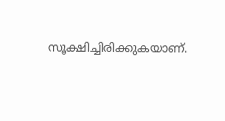സൂക്ഷിച്ചിരിക്കുകയാണ്.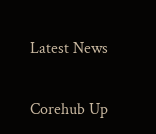Latest News

Corehub Up